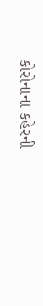કોરોનાના કહેરની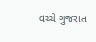વચ્ચે ગુજરાત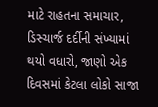માટે રાહતના સમાચાર, ડિસ્ચાર્જ દર્દીની સંખ્યામાં થયો વધારો, જાણો એક દિવસમાં કેટલા લોકો સાજા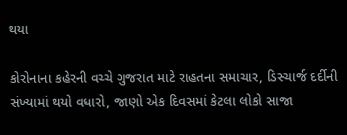થયા

કોરોનાના કહેરની વચ્ચે ગુજરાત માટે રાહતના સમાચાર, ડિસ્ચાર્જ દર્દીની સંખ્યામાં થયો વધારો, જાણો એક દિવસમાં કેટલા લોકો સાજા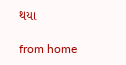થયા

from home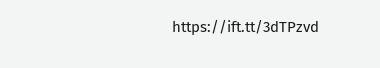https://ift.tt/3dTPzvd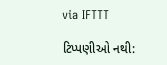via IFTTT

ટિપ્પણીઓ નથી: